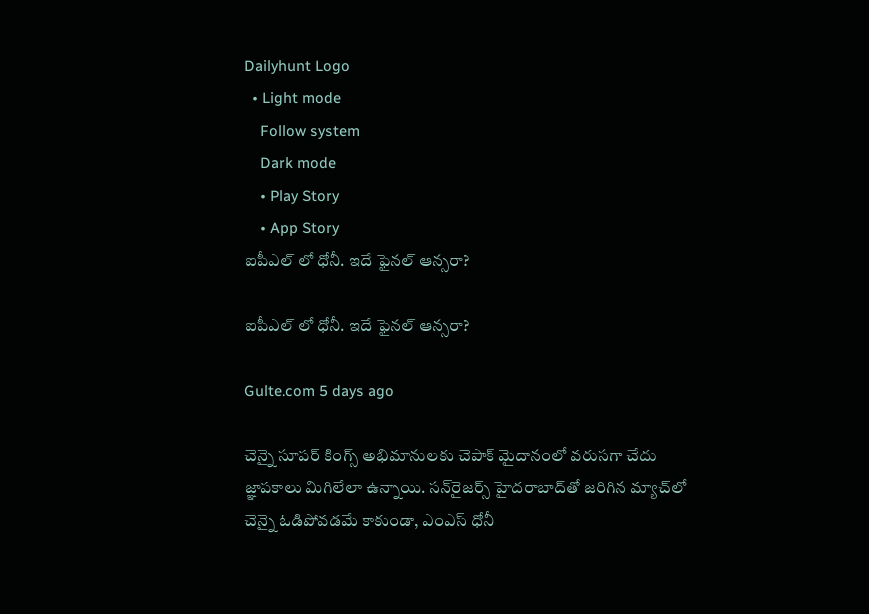Dailyhunt Logo
  • Light mode
    Follow system
    Dark mode
    • Play Story
    • App Story
ఐపీఎల్ లో ధోనీ. ఇదే ఫైనల్ ఆన్సరా?

ఐపీఎల్ లో ధోనీ. ఇదే ఫైనల్ ఆన్సరా?

Gulte.com 5 days ago

చెన్నై సూపర్ కింగ్స్ అభిమానులకు చెపాక్ మైదానంలో వరుసగా చేదు జ్ఞాపకాలు మిగిలేలా ఉన్నాయి. సన్‌రైజర్స్ హైదరాబాద్‌తో జరిగిన మ్యాచ్‌లో చెన్నై ఓడిపోవడమే కాకుండా, ఎంఎస్ ధోనీ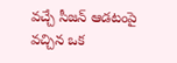వచ్చే సీజన్ ఆడటంపై వచ్చిన ఒక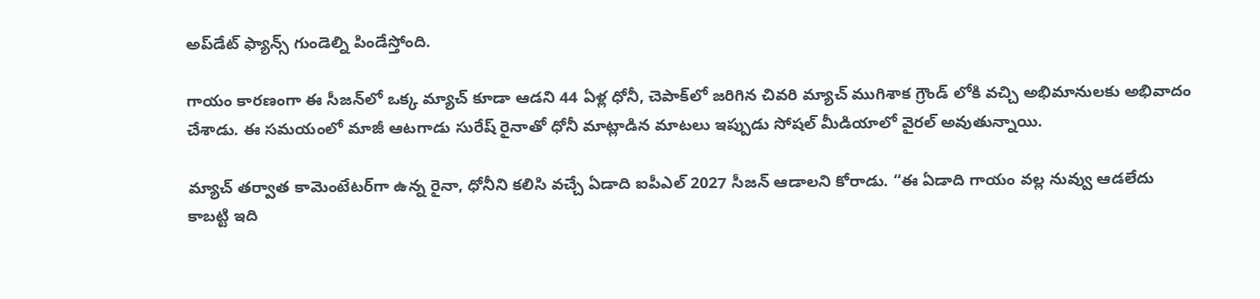అప్‌డేట్ ఫ్యాన్స్ గుండెల్ని పిండేస్తోంది.

గాయం కారణంగా ఈ సీజన్‌లో ఒక్క మ్యాచ్ కూడా ఆడని 44 ఏళ్ల ధోనీ, చెపాక్‌లో జరిగిన చివరి మ్యాచ్ ముగిశాక గ్రౌండ్ లోకి వచ్చి అభిమానులకు అభివాదం చేశాడు. ఈ సమయంలో మాజీ ఆటగాడు సురేష్ రైనాతో ధోనీ మాట్లాడిన మాటలు ఇప్పుడు సోషల్ మీడియాలో వైరల్ అవుతున్నాయి.

మ్యాచ్ తర్వాత కామెంటేటర్‌గా ఉన్న రైనా, ధోనీని కలిసి వచ్చే ఏడాది ఐపీఎల్ 2027 సీజన్ ఆడాలని కోరాడు. “ఈ ఏడాది గాయం వల్ల నువ్వు ఆడలేదు కాబట్టి ఇది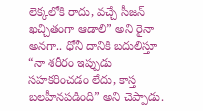లెక్కలోకి రాదు, వచ్చే సీజన్ ఖచ్చితంగా ఆడాలి” అని రైనా అనగా.. ధోనీ దానికి బదులిస్తూ “నా శరీరం ఇప్పుడు సహకరించడం లేదు, కాస్త బలహీనపడింది” అని చెప్పాడు.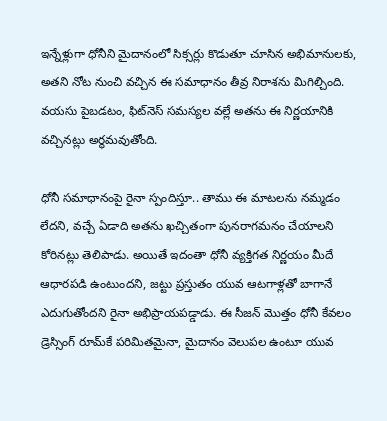ఇన్నేళ్లుగా ధోనీని మైదానంలో సిక్సర్లు కొడుతూ చూసిన అభిమానులకు, అతని నోట నుంచి వచ్చిన ఈ సమాధానం తీవ్ర నిరాశను మిగిల్చింది. వయసు పైబడటం, ఫిట్‌నెస్ సమస్యల వల్లే అతను ఈ నిర్ణయానికి వచ్చినట్లు అర్థమవుతోంది.

ధోనీ సమాధానంపై రైనా స్పందిస్తూ.. తాము ఈ మాటలను నమ్మడం లేదని, వచ్చే ఏడాది అతను ఖచ్చితంగా పునరాగమనం చేయాలని కోరినట్లు తెలిపాడు. అయితే ఇదంతా ధోనీ వ్యక్తిగత నిర్ణయం మీదే ఆధారపడి ఉంటుందని, జట్టు ప్రస్తుతం యువ ఆటగాళ్లతో బాగానే ఎదుగుతోందని రైనా అభిప్రాయపడ్డాడు. ఈ సీజన్ మొత్తం ధోనీ కేవలం డ్రెస్సింగ్ రూమ్‌కే పరిమితమైనా, మైదానం వెలుపల ఉంటూ యువ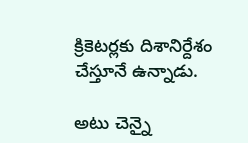క్రికెటర్లకు దిశానిర్దేశం చేస్తూనే ఉన్నాడు.

అటు చెన్నై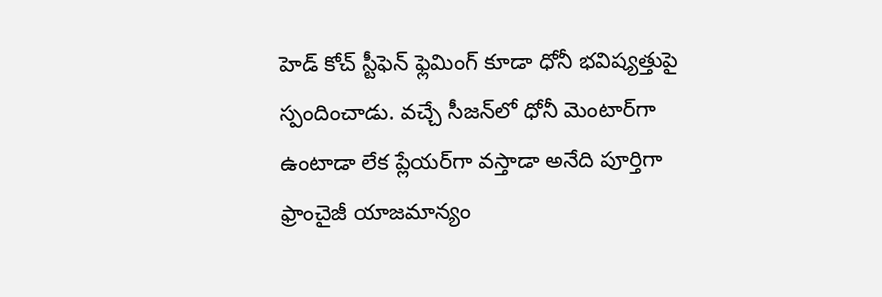హెడ్ కోచ్ స్టీఫెన్ ఫ్లెమింగ్ కూడా ధోనీ భవిష్యత్తుపై స్పందించాడు. వచ్చే సీజన్‌లో ధోనీ మెంటార్‌గా ఉంటాడా లేక ప్లేయర్‌గా వస్తాడా అనేది పూర్తిగా ఫ్రాంచైజీ యాజమాన్యం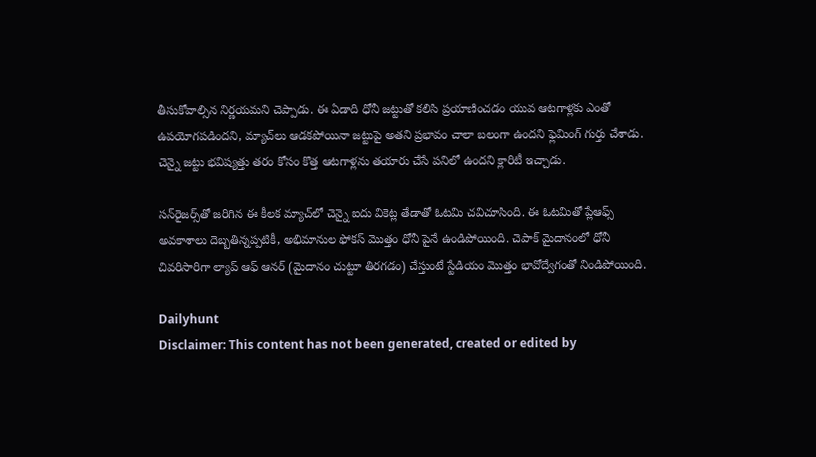తీసుకోవాల్సిన నిర్ణయమని చెప్పాడు. ఈ ఏడాది ధోనీ జట్టుతో కలిసి ప్రయాణించడం యువ ఆటగాళ్లకు ఎంతో ఉపయోగపడిందని, మ్యాచ్‌లు ఆడకపోయినా జట్టుపై అతని ప్రభావం చాలా బలంగా ఉందని ఫ్లెమింగ్ గుర్తు చేశాడు. చెన్నై జట్టు భవిష్యత్తు తరం కోసం కొత్త ఆటగాళ్లను తయారు చేసే పనిలో ఉందని క్లారిటీ ఇచ్చాడు.

సన్‌రైజర్స్‌తో జరిగిన ఈ కీలక మ్యాచ్‌లో చెన్నై ఐదు వికెట్ల తేడాతో ఓటమి చవిచూసింది. ఈ ఓటమితో ప్లేఆఫ్స్ అవకాశాలు దెబ్బతిన్నప్పటికీ, అభిమానుల ఫోకస్ మొత్తం ధోనీ పైనే ఉండిపోయింది. చెపాక్ మైదానంలో ధోనీ చివరిసారిగా ల్యాప్ ఆఫ్ ఆనర్ (మైదానం చుట్టూ తిరగడం) చేస్తుంటే స్టేడియం మొత్తం భావోద్వేగంతో నిండిపోయింది.

Dailyhunt
Disclaimer: This content has not been generated, created or edited by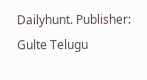Dailyhunt. Publisher: Gulte Telugu